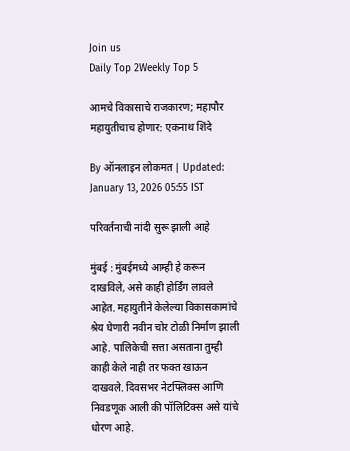Join us
Daily Top 2Weekly Top 5

आमचे विकासाचे राजकारण; महापौर महायुतीचाच होणार: एकनाथ शिंदे

By ऑनलाइन लोकमत | Updated: January 13, 2026 05:55 IST

परिवर्तनाची नांदी सुरू झाली आहे

मुंबई : मुंबईमध्ये आम्ही हे करून दाखविले, असे काही होर्डिंग लावले आहेत. महायुतीने केलेल्या विकासकामांचे श्रेय घेणारी नवीन चोर टोळी निर्माण झाली आहे. पालिकेची सत्ता असताना तुम्ही काही केले नाही तर फक्त खाऊन दाखवले. दिवसभर नेटफ्लिक्स आणि निवडणूक आली की पॉलिटिक्स असे यांचे धोरण आहे.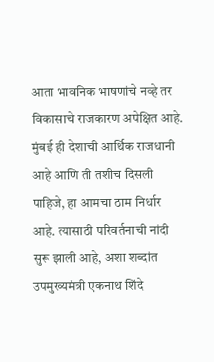आता भावनिक भाषणांचे नव्हे तर विकासाचे राजकारण अपेक्षित आहे. मुंबई ही देशाची आर्थिक राजधानी आहे आणि ती तशीच दिसली पाहिजे, हा आमचा ठाम निर्धार आहे. त्यासाठी परिवर्तनाची नांदी सुरू झाली आहे, अशा शब्दांत उपमुख्यमंत्री एकनाथ शिंदे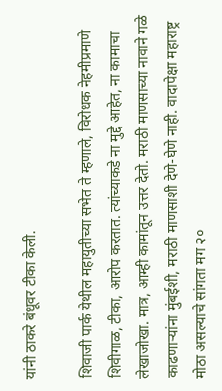यांनी ठाकरे बंधूवर टीका केली.

शिवाजी पार्क येथील महायुतीच्या सभेत ते म्हणाले, विरोधक नेहमीप्रमाणे शिवीगाळ, टीका, आरोप करतात. त्यांच्याकडे ना मुद्दे आहेत, ना कामाचा लेखाजोखा. मात्र, आम्ही कामांतून उत्तर देतो. मराठी माणसाच्या नावाने गळे काढणाऱ्यांना मुंबईशी, मराठी माणसाशी देणे-घेणे नाही. वादापेक्षा महाराष्ट्र मोठा असल्याचे सांगता मग २०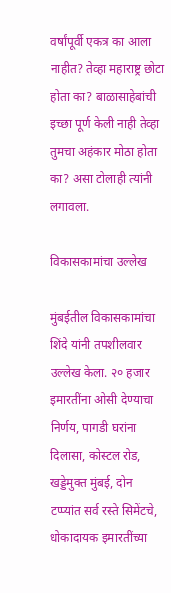वर्षांपूर्वी एकत्र का आला नाहीत? तेव्हा महाराष्ट्र छोटा होता का? बाळासाहेबांची इच्छा पूर्ण केली नाही तेव्हा तुमचा अहंकार मोठा होता का? असा टोलाही त्यांनी लगावला.

विकासकामांचा उल्लेख

मुंबईतील विकासकामांचा शिंदे यांनी तपशीलवार उल्लेख केला. २० हजार इमारतींना ओसी देण्याचा निर्णय, पागडी घरांना दिलासा, कोस्टल रोड, खड्डेमुक्त मुंबई, दोन टप्प्यांत सर्व रस्ते सिमेंटचे, धोकादायक इमारतींच्या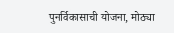पुनर्विकासाची योजना, मोठ्या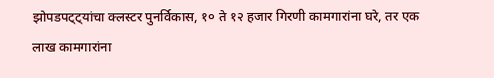झोपडपट्ट्यांचा क्लस्टर पुनर्विकास, १० ते १२ हजार गिरणी कामगारांना घरे, तर एक लाख कामगारांना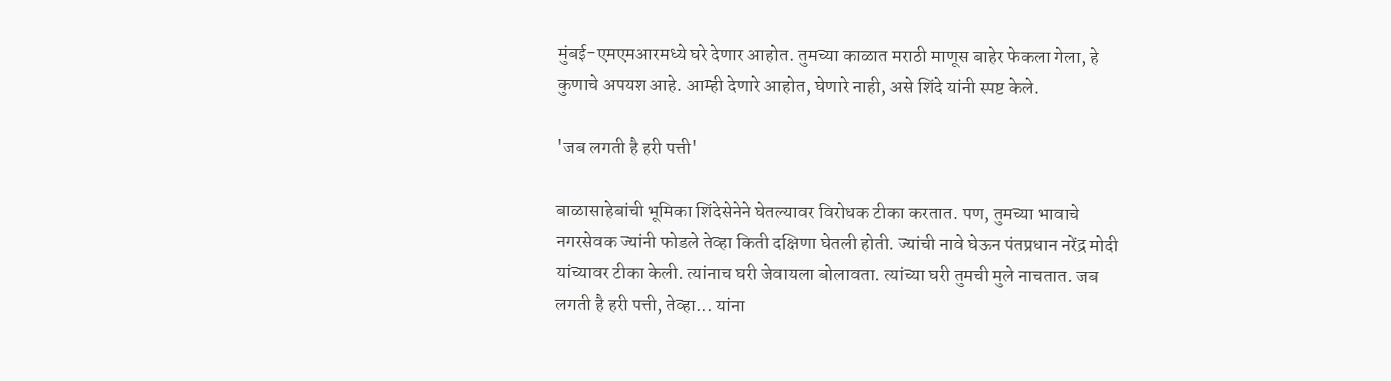मुंबई-एमएमआरमध्ये घरे देणार आहोत. तुमच्या काळात मराठी माणूस बाहेर फेकला गेला, हे कुणाचे अपयश आहे. आम्ही देणारे आहोत, घेणारे नाही, असे शिंदे यांनी स्पष्ट केले.

'जब लगती है हरी पत्ती'

बाळासाहेबांची भूमिका शिंदेसेनेने घेतल्यावर विरोधक टीका करतात. पण, तुमच्या भावाचे नगरसेवक ज्यांनी फोडले तेव्हा किती दक्षिणा घेतली होती. ज्यांची नावे घेऊन पंतप्रधान नरेंद्र मोदी यांच्यावर टीका केली. त्यांनाच घरी जेवायला बोलावता. त्यांच्या घरी तुमची मुले नाचतात. जब लगती है हरी पत्ती, तेव्हा... यांना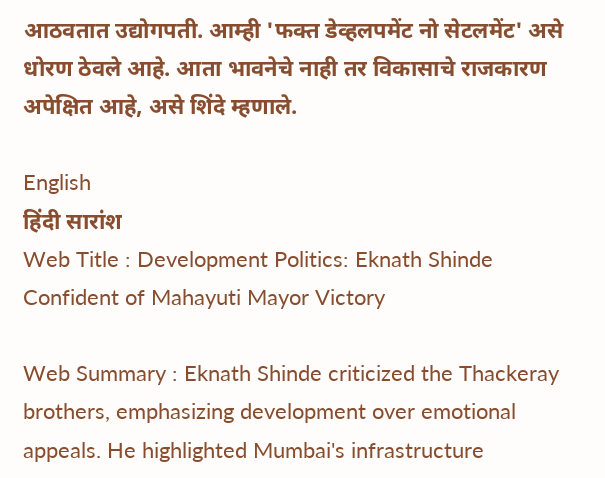आठवतात उद्योगपती. आम्ही 'फक्त डेव्हलपमेंट नो सेटलमेंट' असे धोरण ठेवले आहे. आता भावनेचे नाही तर विकासाचे राजकारण अपेक्षित आहे, असे शिंदे म्हणाले.

English
हिंदी सारांश
Web Title : Development Politics: Eknath Shinde Confident of Mahayuti Mayor Victory

Web Summary : Eknath Shinde criticized the Thackeray brothers, emphasizing development over emotional appeals. He highlighted Mumbai's infrastructure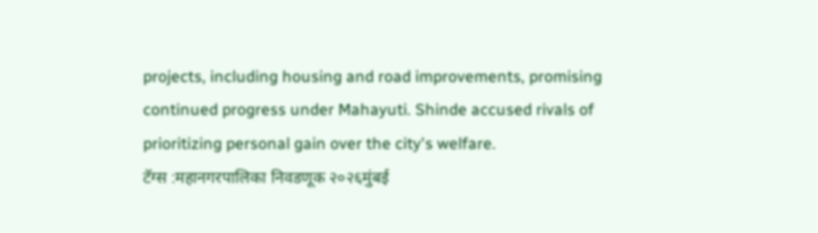projects, including housing and road improvements, promising continued progress under Mahayuti. Shinde accused rivals of prioritizing personal gain over the city's welfare.
टॅग्स :महानगरपालिका निवडणूक २०२६मुंबई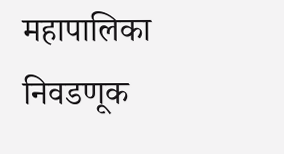महापालिका निवडणूक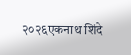२०२६एकनाथ शिंदे